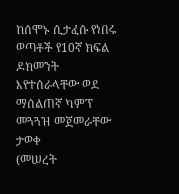ከሰሞኑ ሲታፈሱ የነበሩ ወጣቶች የ10ኛ ክፍል ዶክመንት እየተሰራላቸው ወደ ማሰልጠኛ ካምፕ መጓጓዝ መጀመራቸው ታወቀ
(መሠረት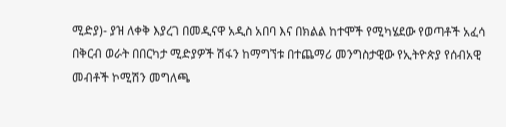ሚድያ)- ያዝ ለቀቅ እያረገ በመዲናዋ አዲስ አበባ እና በክልል ከተሞች የሚካሄደው የወጣቶች አፈሳ በቅርብ ወራት በበርካታ ሚድያዎች ሽፋን ከማግኘቱ በተጨማሪ መንግስታዊው የኢትዮጵያ የሰብአዊ መብቶች ኮሚሽን መግለጫ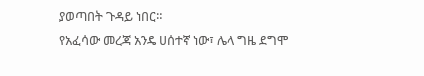ያወጣበት ጉዳይ ነበር።
የአፈሳው መረጃ አንዴ ሀሰተኛ ነው፣ ሌላ ግዜ ደግሞ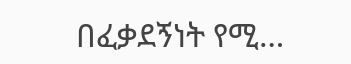በፈቃደኝነት የሚ…